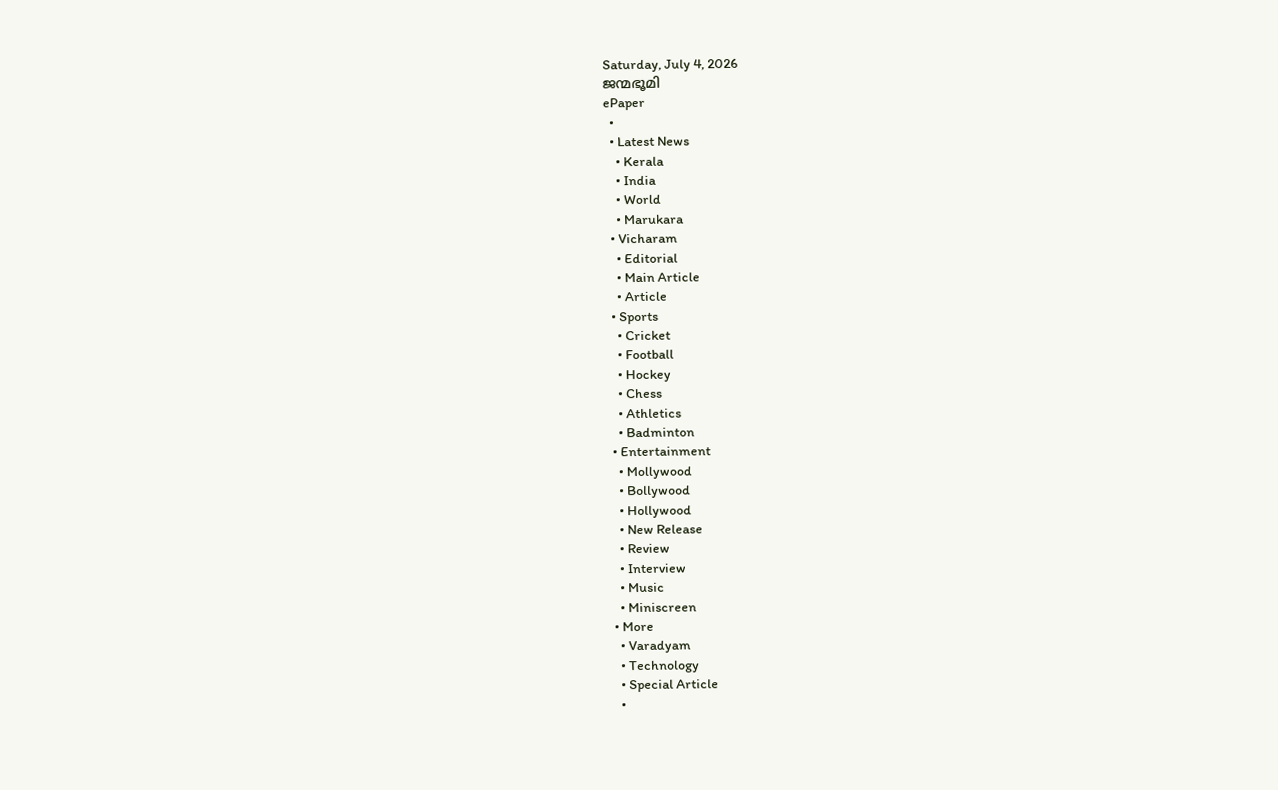Saturday, July 4, 2026
ജന്മഭൂമി
ePaper
  •
  • Latest News
    • Kerala
    • India
    • World
    • Marukara
  • Vicharam
    • Editorial
    • Main Article
    • Article
  • Sports
    • Cricket
    • Football
    • Hockey
    • Chess
    • Athletics
    • Badminton
  • Entertainment
    • Mollywood
    • Bollywood
    • Hollywood
    • New Release
    • Review
    • Interview
    • Music
    • Miniscreen
  • More
    • Varadyam
    • Technology
    • Special Article
    •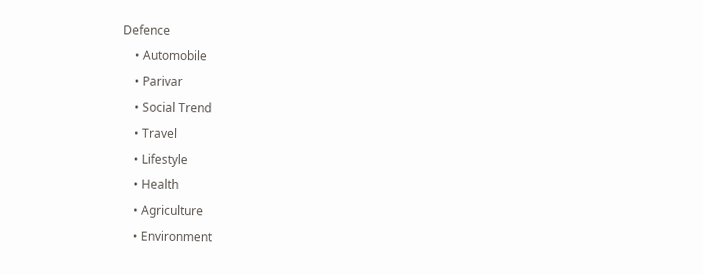Defence
    • Automobile
    • Parivar
    • Social Trend
    • Travel
    • Lifestyle
    • Health
    • Agriculture
    • Environment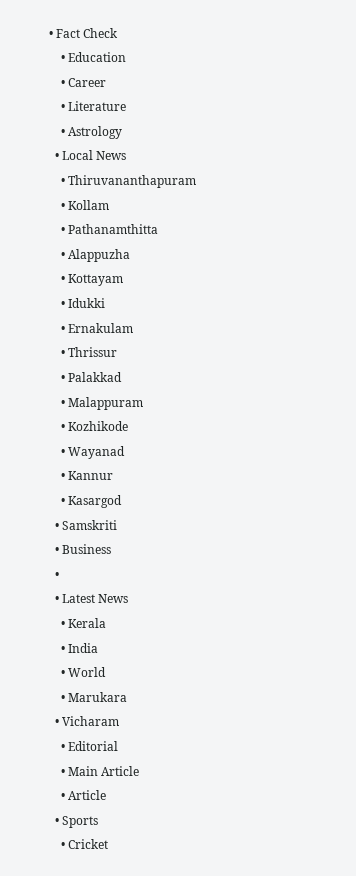• Fact Check
    • Education
    • Career
    • Literature
    • Astrology
  • Local News
    • Thiruvananthapuram
    • Kollam
    • Pathanamthitta
    • Alappuzha
    • Kottayam
    • Idukki
    • Ernakulam
    • Thrissur
    • Palakkad
    • Malappuram
    • Kozhikode
    • Wayanad
    • Kannur
    • Kasargod
  • Samskriti
  • Business
  •
  • Latest News
    • Kerala
    • India
    • World
    • Marukara
  • Vicharam
    • Editorial
    • Main Article
    • Article
  • Sports
    • Cricket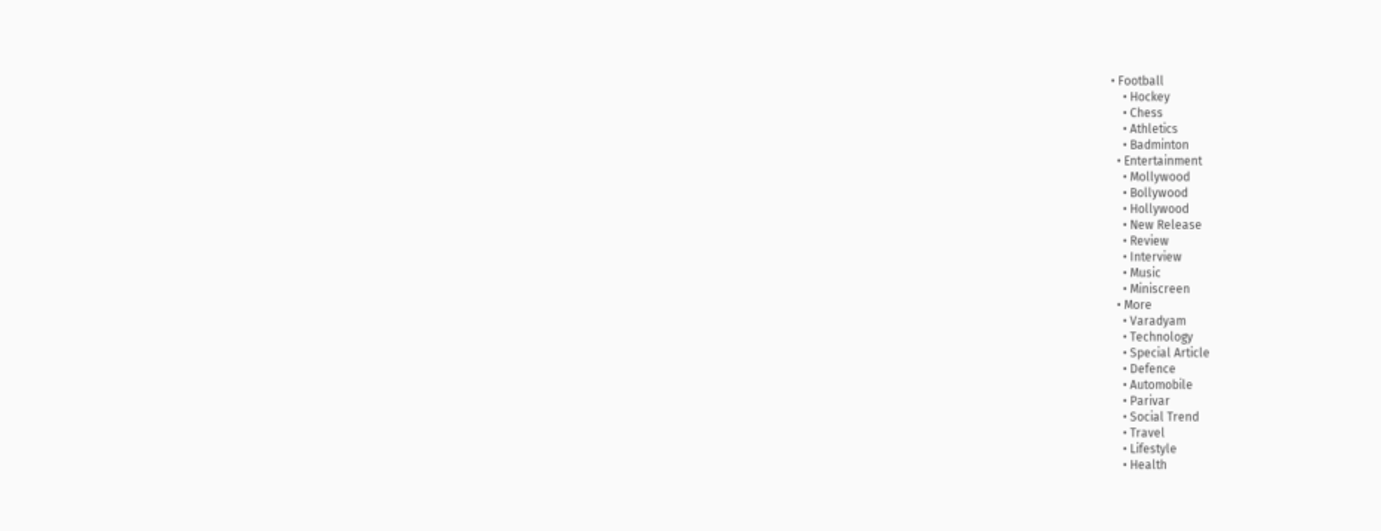• Football
    • Hockey
    • Chess
    • Athletics
    • Badminton
  • Entertainment
    • Mollywood
    • Bollywood
    • Hollywood
    • New Release
    • Review
    • Interview
    • Music
    • Miniscreen
  • More
    • Varadyam
    • Technology
    • Special Article
    • Defence
    • Automobile
    • Parivar
    • Social Trend
    • Travel
    • Lifestyle
    • Health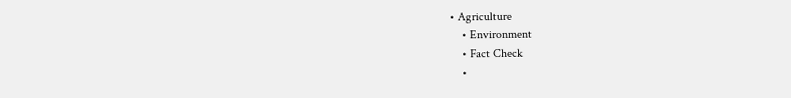• Agriculture
    • Environment
    • Fact Check
    •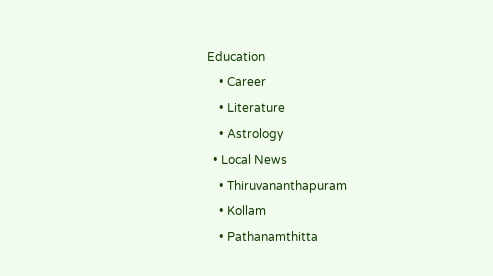Education
    • Career
    • Literature
    • Astrology
  • Local News
    • Thiruvananthapuram
    • Kollam
    • Pathanamthitta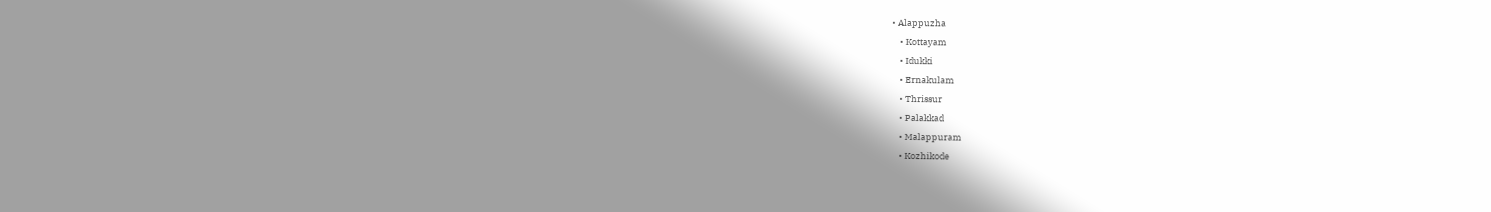• Alappuzha
    • Kottayam
    • Idukki
    • Ernakulam
    • Thrissur
    • Palakkad
    • Malappuram
    • Kozhikode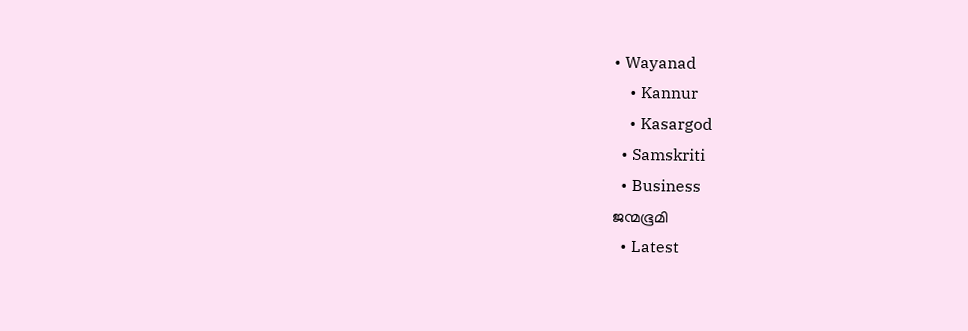• Wayanad
    • Kannur
    • Kasargod
  • Samskriti
  • Business
ജന്മഭൂമി
  • Latest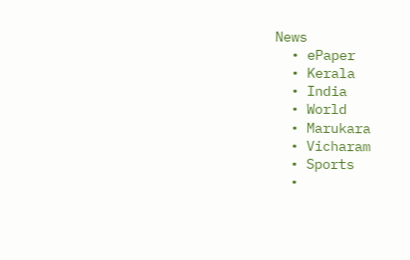News
  • ePaper
  • Kerala
  • India
  • World
  • Marukara
  • Vicharam
  • Sports
  •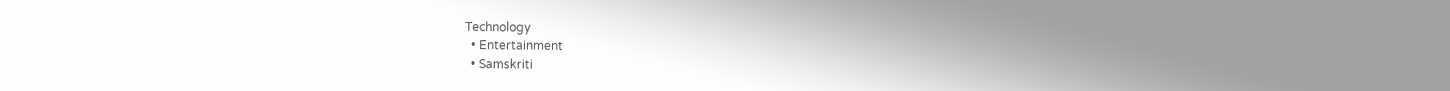Technology
  • Entertainment
  • Samskriti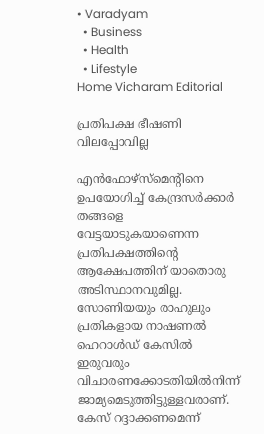• Varadyam
  • Business
  • Health
  • Lifestyle
Home Vicharam Editorial

പ്രതിപക്ഷ ഭീഷണി വിലപ്പോവില്ല

എന്‍ഫോഴ്‌സ്‌മെന്റിനെ ഉപയോഗിച്ച് കേന്ദ്രസര്‍ക്കാര്‍ തങ്ങളെ വേട്ടയാടുകയാണെന്ന പ്രതിപക്ഷത്തിന്റെ ആക്ഷേപത്തിന് യാതൊരു അടിസ്ഥാനവുമില്ല. സോണിയയും രാഹുലും പ്രതികളായ നാഷണല്‍ ഹെറാള്‍ഡ് കേസില്‍ ഇരുവരും വിചാരണക്കോടതിയില്‍നിന്ന് ജാമ്യമെടുത്തിട്ടുള്ളവരാണ്. കേസ് റദ്ദാക്കണമെന്ന്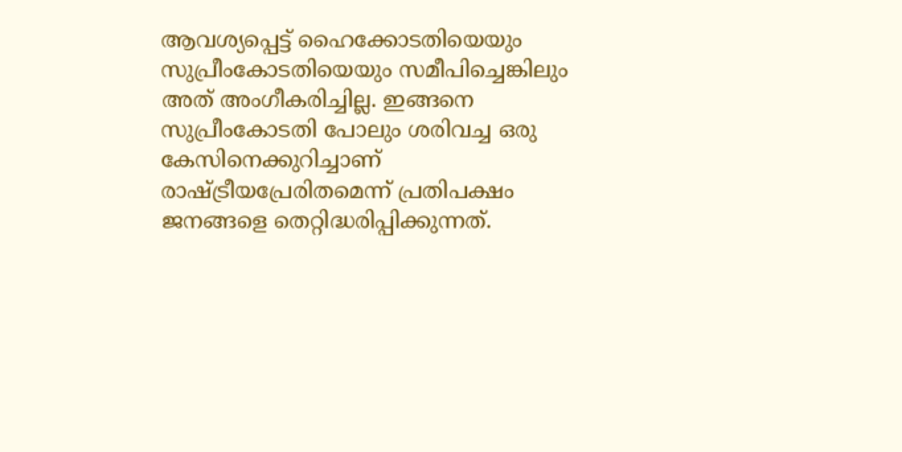ആവശ്യപ്പെട്ട് ഹൈക്കോടതിയെയും സുപ്രീംകോടതിയെയും സമീപിച്ചെങ്കിലും അത് അംഗീകരിച്ചില്ല. ഇങ്ങനെ സുപ്രീംകോടതി പോലും ശരിവച്ച ഒരു കേസിനെക്കുറിച്ചാണ് രാഷ്‌ട്രീയപ്രേരിതമെന്ന് പ്രതിപക്ഷം ജനങ്ങളെ തെറ്റിദ്ധരിപ്പിക്കുന്നത്.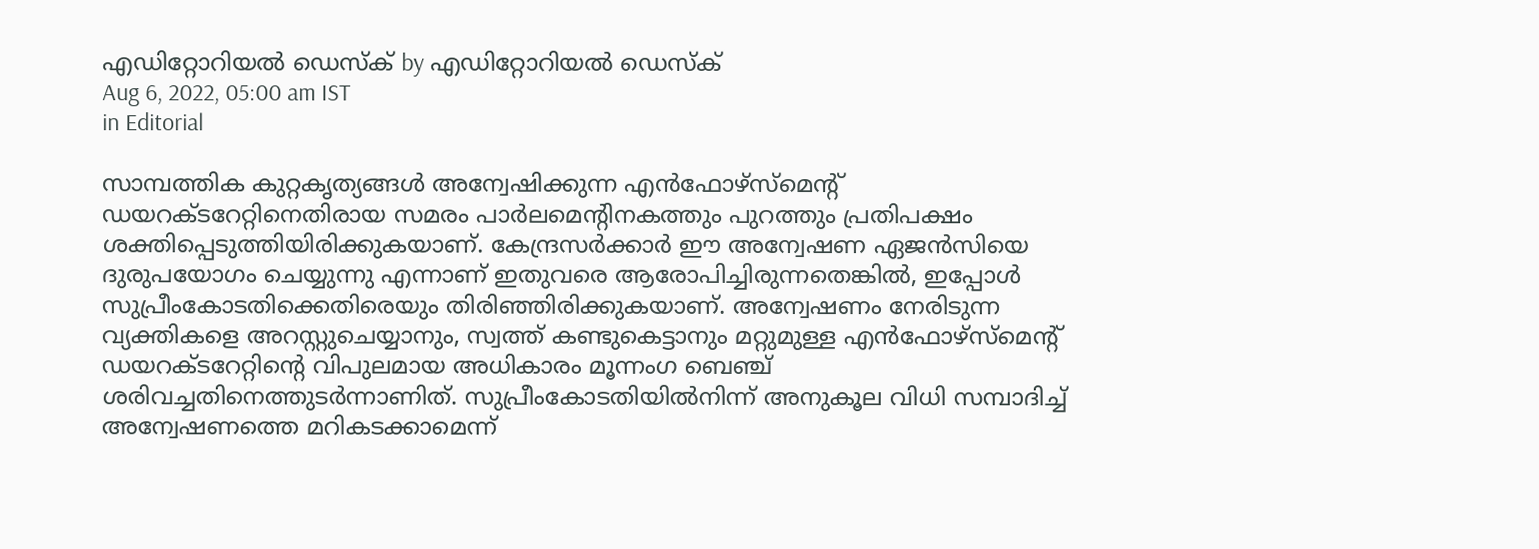എഡിറ്റോറിയൽ ഡെസ്ക് by എഡിറ്റോറിയൽ ഡെസ്ക്
Aug 6, 2022, 05:00 am IST
in Editorial

സാമ്പത്തിക കുറ്റകൃത്യങ്ങള്‍ അന്വേഷിക്കുന്ന എന്‍ഫോഴ്‌സ്‌മെന്റ് ഡയറക്ടറേറ്റിനെതിരായ സമരം പാര്‍ലമെന്റിനകത്തും പുറത്തും പ്രതിപക്ഷം ശക്തിപ്പെടുത്തിയിരിക്കുകയാണ്. കേന്ദ്രസര്‍ക്കാര്‍ ഈ അന്വേഷണ ഏജന്‍സിയെ ദുരുപയോഗം ചെയ്യുന്നു എന്നാണ് ഇതുവരെ ആരോപിച്ചിരുന്നതെങ്കില്‍, ഇപ്പോള്‍ സുപ്രീംകോടതിക്കെതിരെയും തിരിഞ്ഞിരിക്കുകയാണ്. അന്വേഷണം നേരിടുന്ന വ്യക്തികളെ അറസ്റ്റുചെയ്യാനും, സ്വത്ത് കണ്ടുകെട്ടാനും മറ്റുമുള്ള എന്‍ഫോഴ്‌സ്‌മെന്റ് ഡയറക്ടറേറ്റിന്റെ വിപുലമായ അധികാരം മൂന്നംഗ ബെഞ്ച് ശരിവച്ചതിനെത്തുടര്‍ന്നാണിത്. സുപ്രീംകോടതിയില്‍നിന്ന് അനുകൂല വിധി സമ്പാദിച്ച് അന്വേഷണത്തെ മറികടക്കാമെന്ന്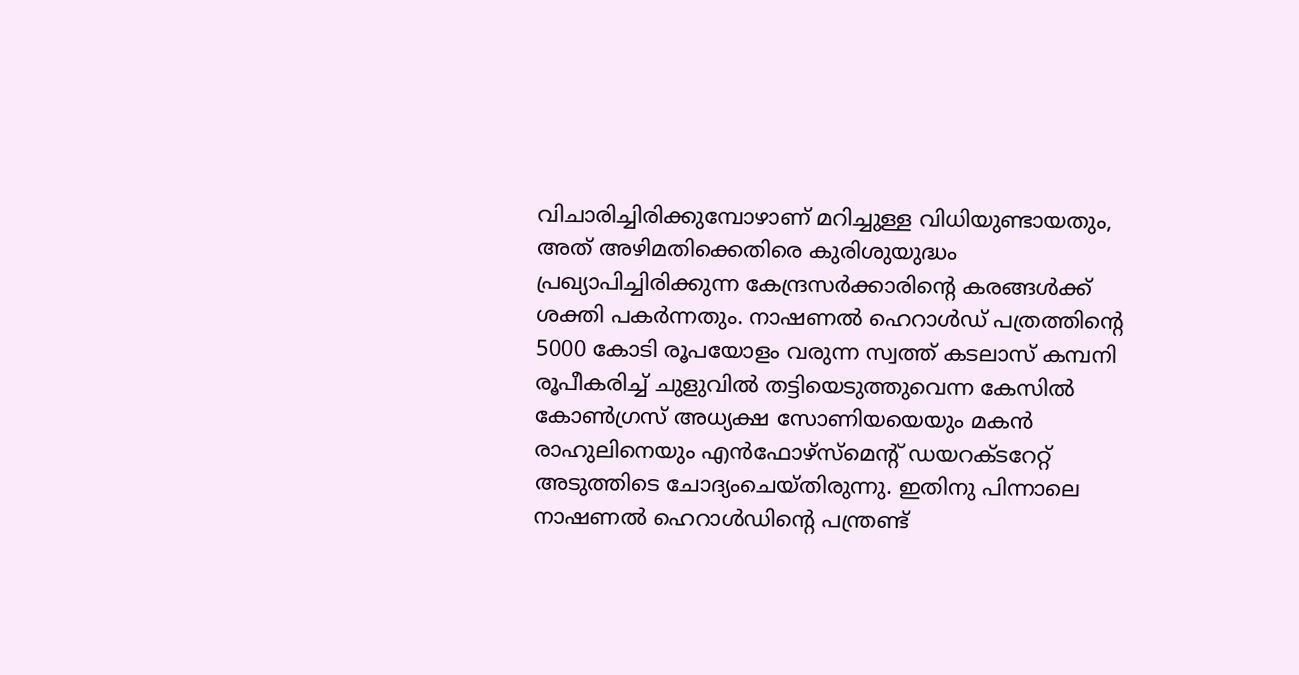വിചാരിച്ചിരിക്കുമ്പോഴാണ് മറിച്ചുള്ള വിധിയുണ്ടായതും, അത് അഴിമതിക്കെതിരെ കുരിശുയുദ്ധം പ്രഖ്യാപിച്ചിരിക്കുന്ന കേന്ദ്രസര്‍ക്കാരിന്റെ കരങ്ങള്‍ക്ക് ശക്തി പകര്‍ന്നതും. നാഷണല്‍ ഹെറാള്‍ഡ് പത്രത്തിന്റെ 5000 കോടി രൂപയോളം വരുന്ന സ്വത്ത് കടലാസ് കമ്പനി രൂപീകരിച്ച് ചുളുവില്‍ തട്ടിയെടുത്തുവെന്ന കേസില്‍ കോണ്‍ഗ്രസ് അധ്യക്ഷ സോണിയയെയും മകന്‍ രാഹുലിനെയും എന്‍ഫോഴ്‌സ്‌മെന്റ് ഡയറക്ടറേറ്റ് അടുത്തിടെ ചോദ്യംചെയ്തിരുന്നു. ഇതിനു പിന്നാലെ നാഷണല്‍ ഹെറാള്‍ഡിന്റെ പന്ത്രണ്ട്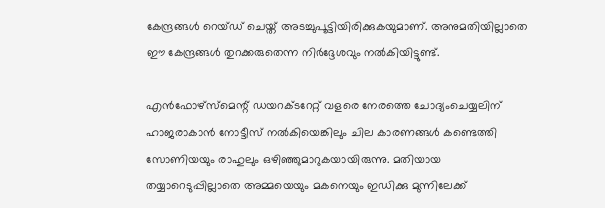കേന്ദ്രങ്ങള്‍ റെയ്ഡ് ചെയ്ത് അടച്ചുപൂട്ടിയിരിക്കുകയുമാണ്. അനുമതിയില്ലാതെ ഈ കേന്ദ്രങ്ങള്‍ തുറക്കരുതെന്ന നിര്‍ദ്ദേശവും നല്‍കിയിട്ടുണ്ട്.

എന്‍ഫോഴ്‌സ്‌മെന്റ് ഡയറക്ടറേറ്റ് വളരെ നേരത്തെ ചോദ്യംചെയ്യലിന് ഹാജരാകാന്‍ നോട്ടീസ് നല്‍കിയെങ്കിലും ചില കാരണങ്ങള്‍ കണ്ടെത്തി സോണിയയും രാഹുലും ഒഴിഞ്ഞുമാറുകയായിരുന്നു. മതിയായ തയ്യാറെടുപ്പില്ലാതെ അമ്മയെയും മകനെയും ഇഡിക്കു മുന്നിലേക്ക്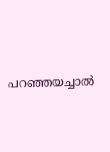പറഞ്ഞയച്ചാല്‍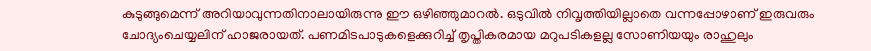കുടുങ്ങുമെന്ന് അറിയാവുന്നതിനാലായിരുന്നു ഈ ഒഴിഞ്ഞുമാറല്‍. ഒടുവില്‍ നിവൃത്തിയില്ലാതെ വന്നപ്പോഴാണ് ഇരുവരും ചോദ്യംചെയ്യലിന് ഹാജരായത്. പണമിടപാടുകളെക്കുറിച്ച് തൃപ്തികരമായ മറുപടികളല്ല സോണിയയും രാഹുലും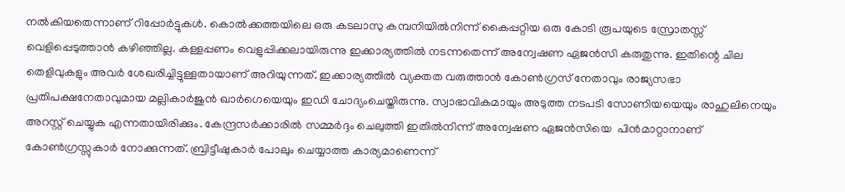നല്‍കിയതെന്നാണ് റിപ്പോര്‍ട്ടുകള്‍. കൊല്‍ക്കത്തയിലെ ഒരു കടലാസു കമ്പനിയില്‍നിന്ന് കൈപ്പറ്റിയ ഒരു കോടി രൂപയുടെ സ്രോതസ്സ് വെളിപ്പെടുത്താന്‍ കഴിഞ്ഞില്ല. കള്ളപ്പണം വെളുപ്പിക്കലായിരുന്നു ഇക്കാര്യത്തില്‍ നടന്നതെന്ന് അന്വേഷണ ഏജന്‍സി കരുതുന്നു. ഇതിന്റെ ചില തെളിവുകളും അവര്‍ ശേഖരിച്ചിട്ടുള്ളതായാണ് അറിയുന്നത്. ഇക്കാര്യത്തില്‍ വ്യക്തത വരുത്താന്‍ കോണ്‍ഗ്രസ് നേതാവും രാജ്യസഭാ പ്രതിപക്ഷനേതാവുമായ മല്ലികാര്‍ജുന്‍ ഖാര്‍ഗെയെയും ഇഡി ചോദ്യംചെയ്തിരുന്നു. സ്വാഭാവികമായും അടുത്ത നടപടി സോണിയയെയും രാഹുലിനെയും അറസ്റ്റ് ചെയ്യുക എന്നതായിരിക്കും. കേന്ദ്രസര്‍ക്കാരില്‍ സമ്മര്‍ദ്ദം ചെലുത്തി ഇതില്‍നിന്ന് അന്വേഷണ ഏജന്‍സിയെ  പിന്‍മാറ്റാനാണ് കോണ്‍ഗ്രസ്സുകാര്‍ നോക്കുന്നത്. ബ്രിട്ടീഷുകാര്‍ പോലും ചെയ്യാത്ത കാര്യമാണെന്ന്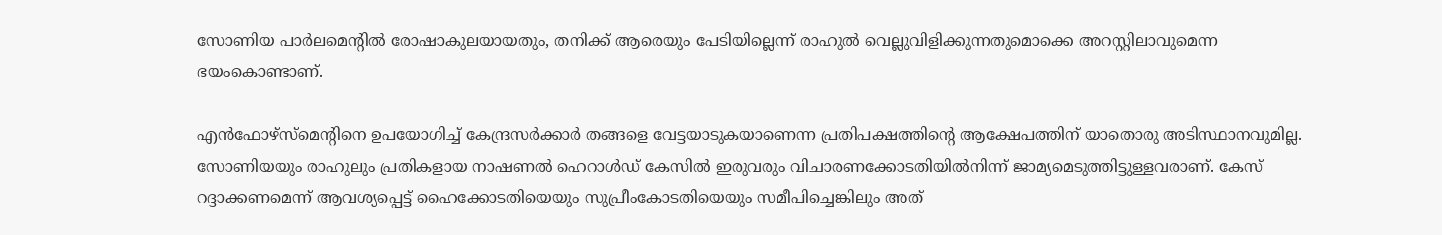സോണിയ പാര്‍ലമെന്റില്‍ രോഷാകുലയായതും, തനിക്ക് ആരെയും പേടിയില്ലെന്ന് രാഹുല്‍ വെല്ലുവിളിക്കുന്നതുമൊക്കെ അറസ്റ്റിലാവുമെന്ന ഭയംകൊണ്ടാണ്.

എന്‍ഫോഴ്‌സ്‌മെന്റിനെ ഉപയോഗിച്ച് കേന്ദ്രസര്‍ക്കാര്‍ തങ്ങളെ വേട്ടയാടുകയാണെന്ന പ്രതിപക്ഷത്തിന്റെ ആക്ഷേപത്തിന് യാതൊരു അടിസ്ഥാനവുമില്ല. സോണിയയും രാഹുലും പ്രതികളായ നാഷണല്‍ ഹെറാള്‍ഡ് കേസില്‍ ഇരുവരും വിചാരണക്കോടതിയില്‍നിന്ന് ജാമ്യമെടുത്തിട്ടുള്ളവരാണ്. കേസ് റദ്ദാക്കണമെന്ന് ആവശ്യപ്പെട്ട് ഹൈക്കോടതിയെയും സുപ്രീംകോടതിയെയും സമീപിച്ചെങ്കിലും അത്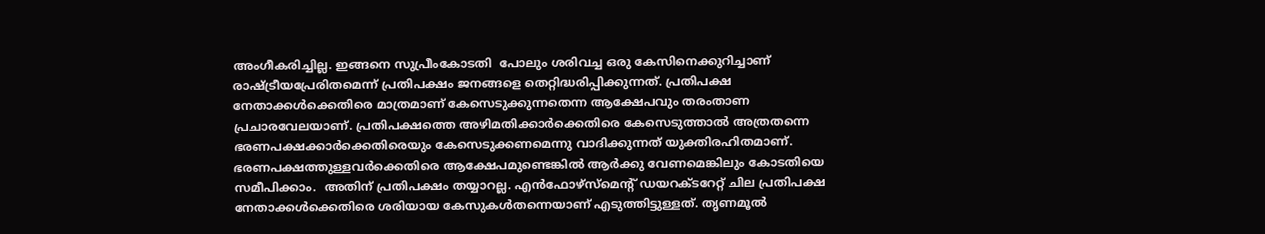അംഗീകരിച്ചില്ല. ഇങ്ങനെ സുപ്രീംകോടതി  പോലും ശരിവച്ച ഒരു കേസിനെക്കുറിച്ചാണ് രാഷ്‌ട്രീയപ്രേരിതമെന്ന് പ്രതിപക്ഷം ജനങ്ങളെ തെറ്റിദ്ധരിപ്പിക്കുന്നത്. പ്രതിപക്ഷ നേതാക്കള്‍ക്കെതിരെ മാത്രമാണ് കേസെടുക്കുന്നതെന്ന ആക്ഷേപവും തരംതാണ പ്രചാരവേലയാണ്. പ്രതിപക്ഷത്തെ അഴിമതിക്കാര്‍ക്കെതിരെ കേസെടുത്താല്‍ അത്രതന്നെ ഭരണപക്ഷക്കാര്‍ക്കെതിരെയും കേസെടുക്കണമെന്നു വാദിക്കുന്നത് യുക്തിരഹിതമാണ്. ഭരണപക്ഷത്തുള്ളവര്‍ക്കെതിരെ ആക്ഷേപമുണ്ടെങ്കില്‍ ആര്‍ക്കു വേണമെങ്കിലും കോടതിയെ സമീപിക്കാം.  അതിന് പ്രതിപക്ഷം തയ്യാറല്ല. എന്‍ഫോഴ്‌സ്‌മെന്റ് ഡയറക്ടറേറ്റ് ചില പ്രതിപക്ഷ നേതാക്കള്‍ക്കെതിരെ ശരിയായ കേസുകള്‍തന്നെയാണ് എടുത്തിട്ടുള്ളത്. തൃണമൂല്‍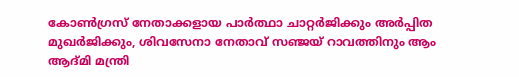കോണ്‍ഗ്രസ് നേതാക്കളായ പാര്‍ത്ഥാ ചാറ്റര്‍ജിക്കും അര്‍പ്പിത മുഖര്‍ജിക്കും, ശിവസേനാ നേതാവ് സഞ്ജയ് റാവത്തിനും ആം ആദ്മി മന്ത്രി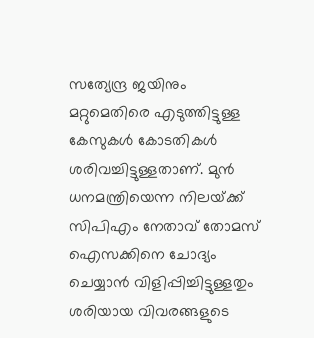സത്യേന്ദ്ര ജയിനും മറ്റുമെതിരെ എടുത്തിട്ടുള്ള കേസുകള്‍ കോടതികള്‍ ശരിവച്ചിട്ടുള്ളതാണ്. മുന്‍ ധനമന്ത്രിയെന്ന നിലയ്‌ക്ക് സിപിഎം നേതാവ് തോമസ് ഐസക്കിനെ ചോദ്യം ചെയ്യാന്‍ വിളിപ്പിച്ചിട്ടുള്ളതും ശരിയായ വിവരങ്ങളുടെ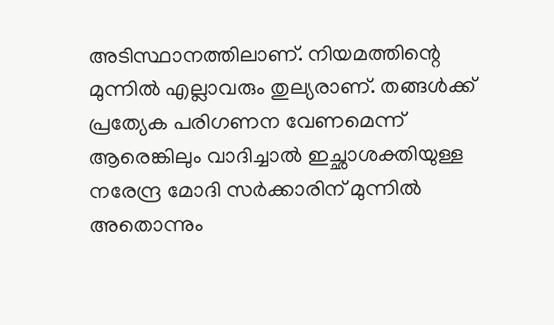അടിസ്ഥാനത്തിലാണ്. നിയമത്തിന്റെ മുന്നില്‍ എല്ലാവരും തുല്യരാണ്. തങ്ങള്‍ക്ക് പ്രത്യേക പരിഗണന വേണമെന്ന് ആരെങ്കിലും വാദിച്ചാല്‍ ഇച്ഛാശക്തിയുള്ള നരേന്ദ്ര മോദി സര്‍ക്കാരിന് മുന്നില്‍ അതൊന്നും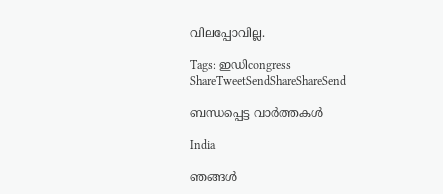വിലപ്പോവില്ല.

Tags: ഇഡിcongress
ShareTweetSendShareShareSend

ബന്ധപ്പെട്ട വാര്‍ത്തകള്‍

India

ഞങ്ങൾ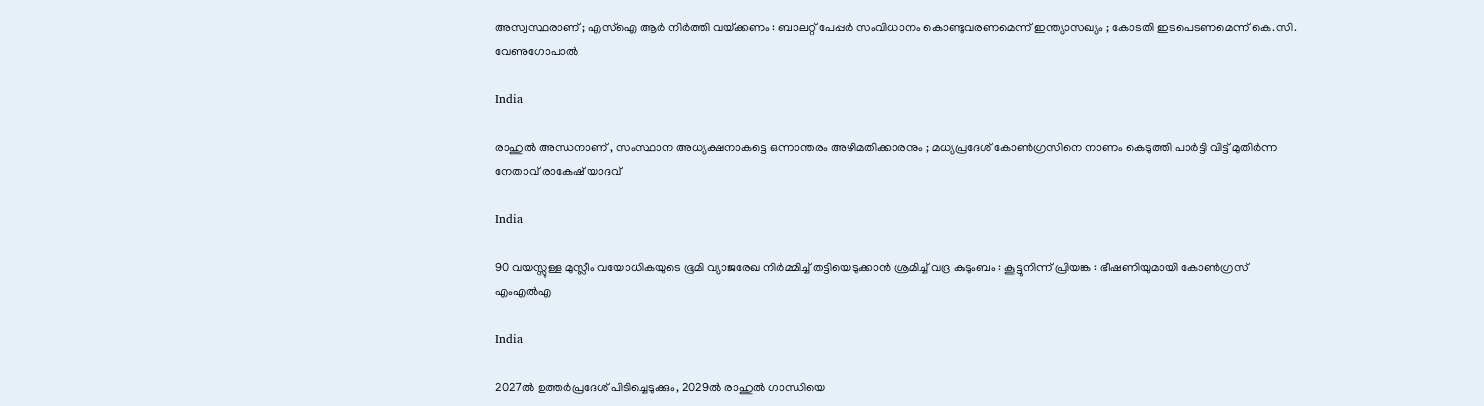അസ്വസ്ഥരാണ് ; എസ്ഐ ആർ നിർത്തി വയ്‌ക്കണം : ബാലറ്റ് പേപ്പർ സംവിധാനം കൊണ്ടുവരണമെന്ന് ഇന്ത്യാസഖ്യം ; കോടതി ഇടപെടണമെന്ന് കെ.സി. വേണുഗോപാൽ

India

രാഹുൽ അന്ധനാണ് , സംസ്ഥാന അധ്യക്ഷനാകട്ടെ ഒന്നാന്തരം അഴിമതിക്കാരനും ; മധ്യപ്രദേശ് കോൺഗ്രസിനെ നാണം കെടുത്തി പാർട്ടി വിട്ട് മുതിർന്ന നേതാവ് രാകേഷ് യാദവ്

India

90 വയസ്സുള്ള മുസ്ലീം വയോധികയുടെ ഭൂമി വ്യാജരേഖ നിർമ്മിച്ച് തട്ടിയെടുക്കാൻ ശ്രമിച്ച് വദ്ര കുടുംബം : കൂട്ടുനിന്ന് പ്രിയങ്ക : ഭീഷണിയുമായി കോൺഗ്രസ് എംഎൽഎ

India

2027ൽ ഉത്തർപ്രദേശ് പിടിച്ചെടുക്കും, 2029ൽ രാഹുൽ ഗാന്ധിയെ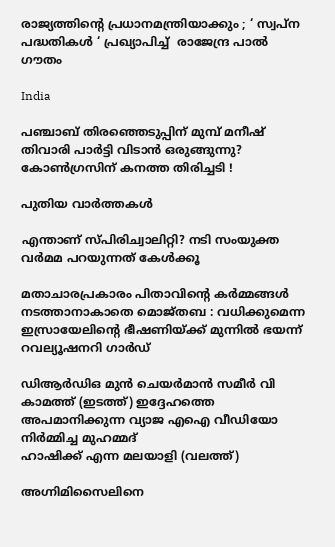രാജ്യത്തിന്റെ പ്രധാനമന്ത്രിയാക്കും ; ‘ സ്വപ്ന പദ്ധതികൾ ‘ പ്രഖ്യാപിച്ച്  രാജേന്ദ്ര പാൽ ഗൗതം

India

പഞ്ചാബ് തിരഞ്ഞെടുപ്പിന് മുമ്പ് മനീഷ് തിവാരി പാർട്ടി വിടാൻ ഒരുങ്ങുന്നു? കോൺഗ്രസിന് കനത്ത തിരിച്ചടി !

പുതിയ വാര്‍ത്തകള്‍

എന്താണ് സ്പിരിച്വാലിറ്റി? നടി സംയുക്ത വര്‍മമ പറയുന്നത് കേള്‍ക്കൂ

മതാചാരപ്രകാരം പിതാവിന്റെ കർമ്മങ്ങൾ നടത്താനാകാതെ മൊജ്തബ : വധിക്കുമെന്ന ഇസ്രായേലിന്റെ ഭീഷണിയ്‌ക്ക് മുന്നിൽ ഭയന്ന് റവല്യൂഷനറി ഗാർഡ്

ഡിആര്‍ഡിഒ മുന്‍ ചെയര്‍മാന്‍ സമീര്‍ വി കാമത്ത് (ഇടത്ത്) ഇദ്ദേഹത്തെ അപമാനിക്കുന്ന വ്യാജ എഐ വീഡിയോ നിര്‍മ്മിച്ച മുഹമ്മദ്
ഹാഷിക്ക് എന്ന മലയാളി (വലത്ത്)

അഗ്നിമിസൈലിനെ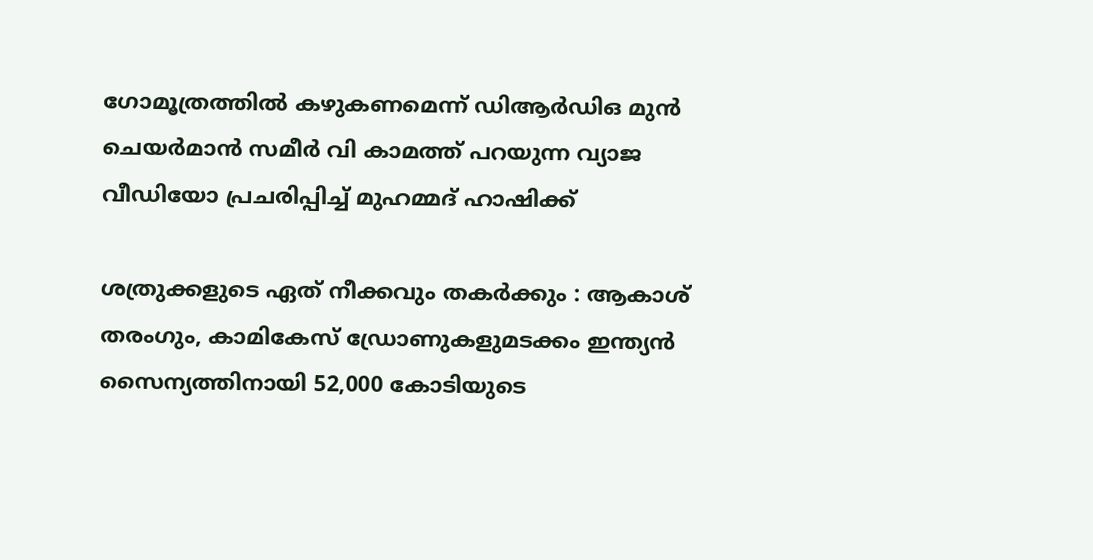ഗോമൂത്രത്തില്‍ കഴുകണമെന്ന് ഡിആര്‍ഡിഒ മുന്‍ ചെയര്‍മാന്‍ സമീര്‍ വി കാമത്ത് പറയുന്ന വ്യാജ വീഡിയോ പ്രചരിപ്പിച്ച് മുഹമ്മദ് ഹാഷിക്ക്

ശത്രുക്കളുടെ ഏത് നീക്കവും തകർക്കും : ആകാശ് തരംഗും, കാമികേസ് ഡ്രോണുകളുമടക്കം ഇന്ത്യൻ സൈന്യത്തിനായി 52,000 കോടിയുടെ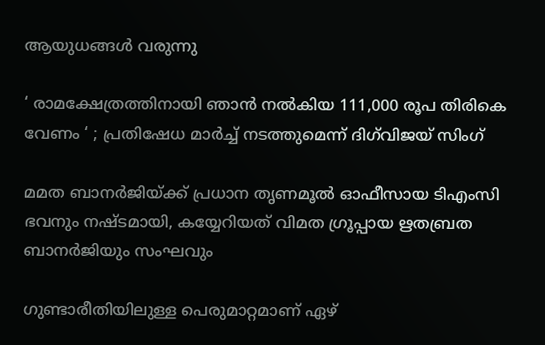ആയുധങ്ങൾ വരുന്നു

‘ രാമക്ഷേത്രത്തിനായി ഞാൻ നൽകിയ 111,000 രൂപ തിരികെ വേണം ‘ ; പ്രതിഷേധ മാർച്ച് നടത്തുമെന്ന് ദിഗ്‌വിജയ് സിംഗ്

മമത ബാനര്‍ജിയ്‌ക്ക് പ്രധാന തൃണമൂല്‍ ഓഫീസായ ടിഎംസി ഭവനും നഷ്ടമായി, കയ്യേറിയത് വിമത ഗ്രൂപ്പായ ഋതബ്രത ബാനര്‍ജിയും സംഘവും

ഗുണ്ടാരീതിയിലുള്ള പെരുമാറ്റമാണ് ഏഴ്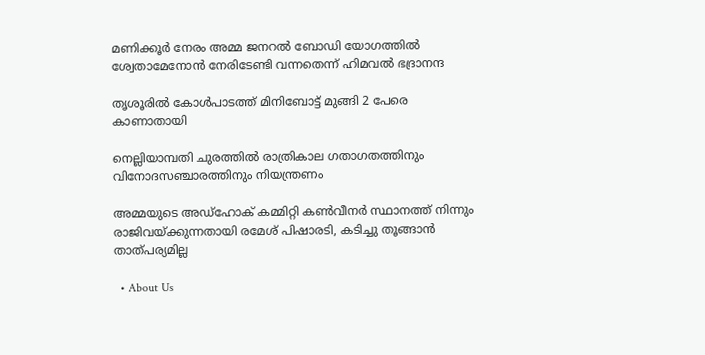മണിക്കൂര്‍ നേരം അമ്മ ജനറല്‍ ബോഡി യോഗത്തില്‍ ശ്വേതാമേനോന്‍ നേരിടേണ്ടി വന്നതെന്ന് ഹിമവല്‍ ഭദ്രാനന്ദ

തൃശൂരില്‍ കോള്‍പാടത്ത് മിനിബോട്ട് മുങ്ങി 2 പേരെ കാണാതായി

നെല്ലിയാമ്പതി ചുരത്തില്‍ രാത്രികാല ഗതാഗതത്തിനും വിനോദസഞ്ചാരത്തിനും നിയന്ത്രണം

അമ്മയുടെ അഡ്‌ഹോക് കമ്മിറ്റി കണ്‍വീനര്‍ സ്ഥാനത്ത് നിന്നും രാജിവയ്‌ക്കുന്നതായി രമേശ് പിഷാരടി, കടിച്ചു തൂങ്ങാന്‍ താത്പര്യമില്ല

  • About Us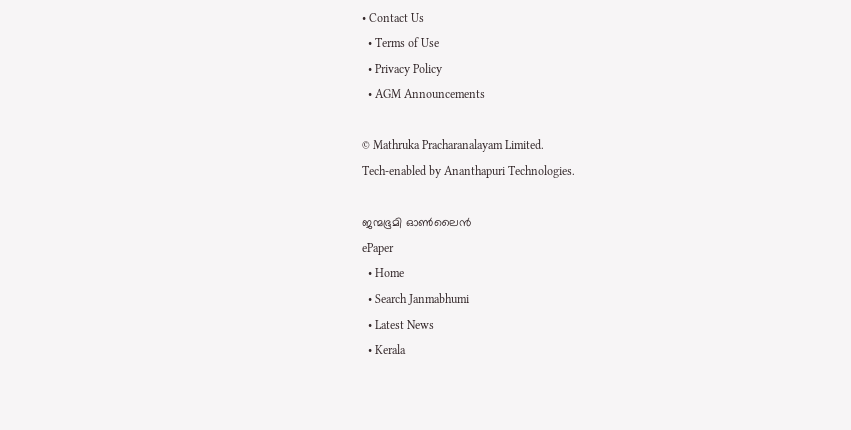• Contact Us
  • Terms of Use
  • Privacy Policy
  • AGM Announcements

© Mathruka Pracharanalayam Limited.
Tech-enabled by Ananthapuri Technologies.

ജന്മഭൂമി ഓണ്‍ലൈന്‍
ePaper
  • Home
  • Search Janmabhumi
  • Latest News
  • Kerala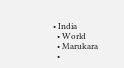• India
  • World
  • Marukara
  •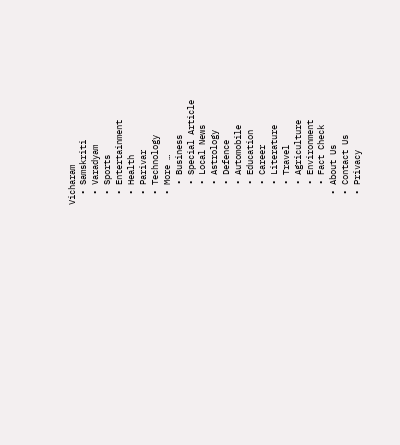Vicharam
  • Samskriti
  • Varadyam
  • Sports
  • Entertainment
  • Health
  • Parivar
  • Technology
  • More …
    • Business
    • Special Article
    • Local News
    • Astrology
    • Defence
    • Automobile
    • Education
    • Career
    • Literature
    • Travel
    • Agriculture
    • Environment
    • Fact Check
  • About Us
  • Contact Us
  • Privacy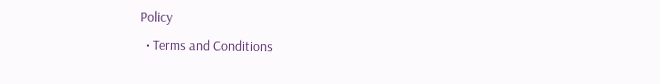Policy
  • Terms and Conditions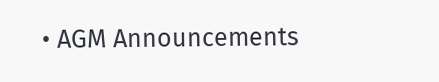• AGM Announcements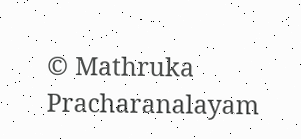© Mathruka Pracharanalayam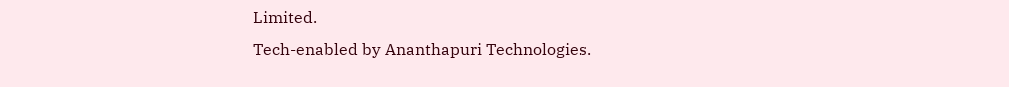Limited.
Tech-enabled by Ananthapuri Technologies.